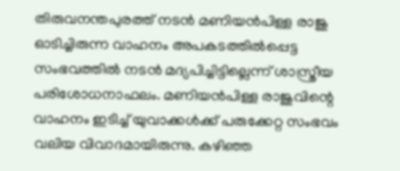തിരുവനന്തപുരത്ത് നടന്‍ മണിയന്‍പിള്ള രാജു ഓടിച്ചിരുന്ന വാഹനം അപകടത്തില്‍പ്പെട്ട സംഭവത്തില്‍ നടന്‍ മദ്യപിച്ചിട്ടില്ലെന്ന് ശാസ്ത്രീയ പരിശോധനാഫലം. മണിയന്‍പിള്ള രാജുവിന്റെ വാഹനം ഇടിച്ച് യുവാക്കള്‍ക്ക് പരുക്കേറ്റ സംഭവം വലിയ വിവാദമായിരുന്നു. കഴിഞ്ഞ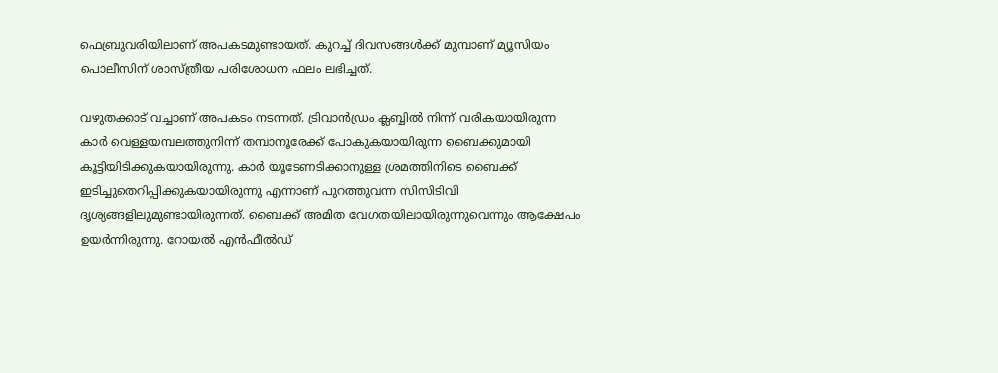ഫെബ്രുവരിയിലാണ് അപകടമുണ്ടായത്. കുറച്ച് ദിവസങ്ങള്‍ക്ക് മുമ്പാണ് മ്യൂസിയം പൊലീസിന് ശാസ്ത്രീയ പരിശോധന ഫലം ലഭിച്ചത്.

വഴുതക്കാട് വച്ചാണ് അപകടം നടന്നത്. ട്രിവാന്‍ഡ്രം ക്ലബ്ബില്‍ നിന്ന് വരികയായിരുന്ന കാര്‍ വെള്ളയമ്പലത്തുനിന്ന് തമ്പാനൂരേക്ക് പോകുകയായിരുന്ന ബൈക്കുമായി കൂട്ടിയിടിക്കുകയായിരുന്നു. കാര്‍ യൂടേണടിക്കാനുള്ള ശ്രമത്തിനിടെ ബൈക്ക് ഇടിച്ചുതെറിപ്പിക്കുകയായിരുന്നു എന്നാണ് പുറത്തുവന്ന സിസിടിവി ദൃശ്യങ്ങളിലുമുണ്ടായിരുന്നത്. ബൈക്ക് അമിത വേഗതയിലായിരുന്നുവെന്നും ആക്ഷേപം ഉയര്‍ന്നിരുന്നു. റോയല്‍ എന്‍ഫീല്‍ഡ്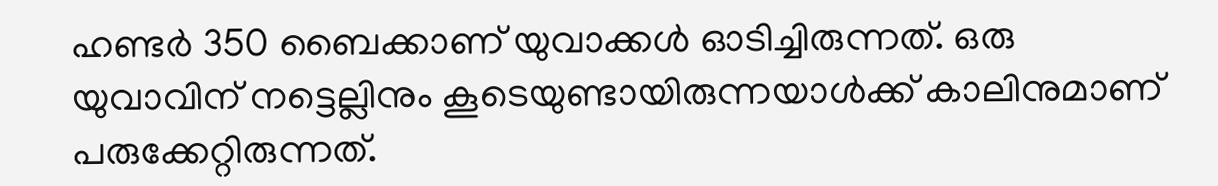ഹണ്ടര്‍ 350 ബൈക്കാണ് യുവാക്കള്‍ ഓടിച്ചിരുന്നത്. ഒരു യുവാവിന് നട്ടെല്ലിനും കൂടെയുണ്ടായിരുന്നയാള്‍ക്ക് കാലിനുമാണ് പരുക്കേറ്റിരുന്നത്.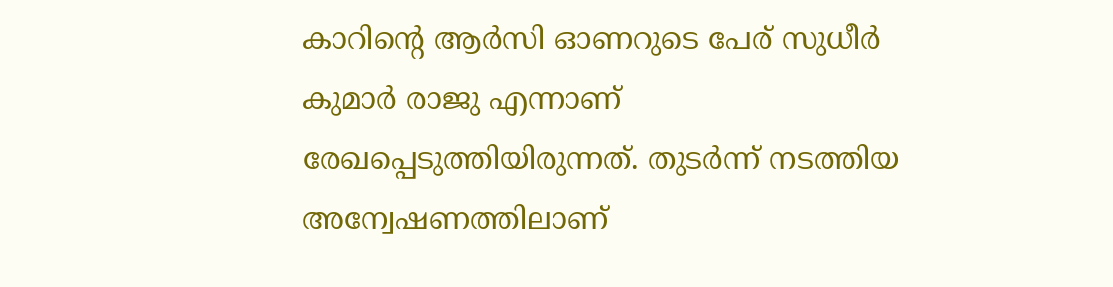കാറിന്റെ ആര്‍സി ഓണറുടെ പേര് സുധീര്‍ കുമാര്‍ രാജു എന്നാണ് രേഖപ്പെടുത്തിയിരുന്നത്. തുടര്‍ന്ന് നടത്തിയ അന്വേഷണത്തിലാണ്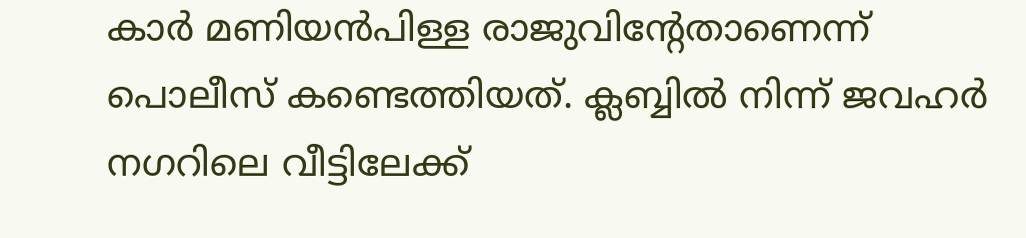കാര്‍ മണിയന്‍പിള്ള രാജുവിന്റേതാണെന്ന് പൊലീസ് കണ്ടെത്തിയത്. ക്ലബ്ബില്‍ നിന്ന് ജവഹര്‍ നഗറിലെ വീട്ടിലേക്ക്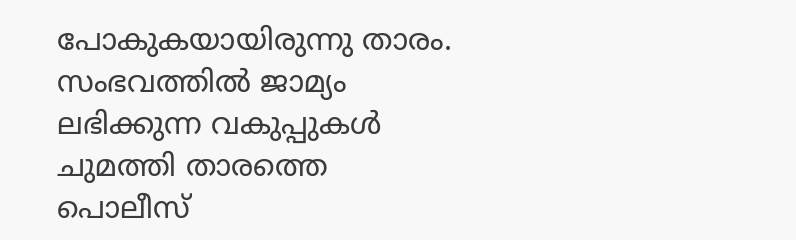പോകുകയായിരുന്നു താരം. സംഭവത്തില്‍ ജാമ്യം ലഭിക്കുന്ന വകുപ്പുകള്‍ ചുമത്തി താരത്തെ പൊലീസ്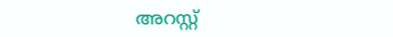അറസ്റ്റ്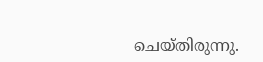ചെയ്തിരുന്നു.